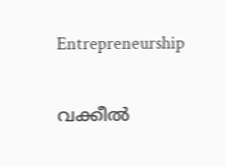Entrepreneurship

വക്കീല്‍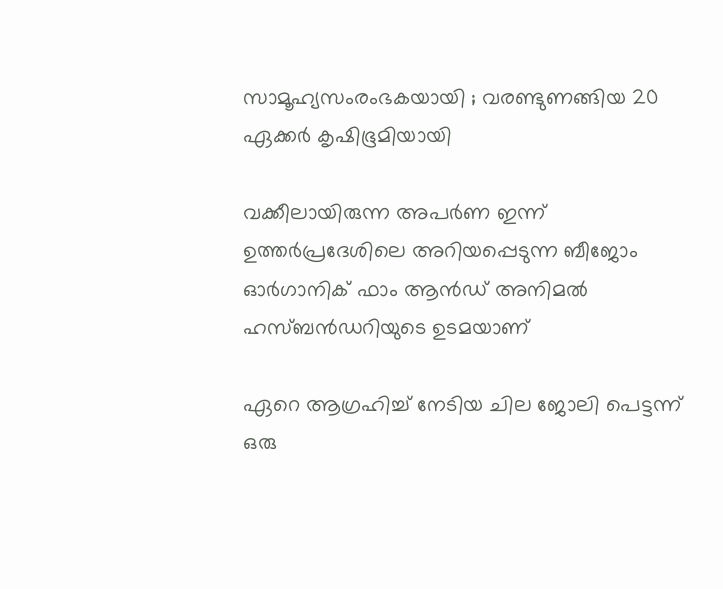സാമൂഹ്യസംരംഭകയായി ; വരണ്ടുണങ്ങിയ 20 ഏക്കര്‍ കൃഷിഭൂമിയായി

വക്കീലായിരുന്ന അപര്‍ണ ഇന്ന് ഉത്തര്‍പ്രദേശിലെ അറിയപ്പെടുന്ന ബീജോം ഓര്‍ഗാനിക് ഫാം ആന്‍ഡ് അനിമല്‍ ഹസ്ബന്‍ഡറിയുടെ ഉടമയാണ്

ഏറെ ആഗ്രഹിച്ച് നേടിയ ചില ജോലി പെട്ടന്ന് ഒരു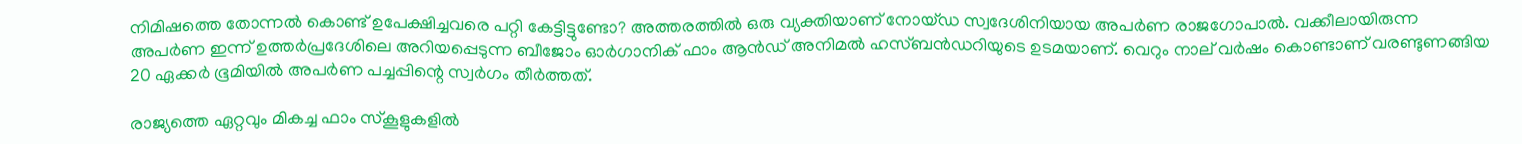നിമിഷത്തെ തോന്നല്‍ കൊണ്ട് ഉപേക്ഷിച്ചവരെ പറ്റി കേട്ടിട്ടുണ്ടോ? അത്തരത്തില്‍ ഒരു വ്യക്തിയാണ് നോയ്ഡ സ്വദേശിനിയായ അപര്‍ണ രാജഗോപാല്‍. വക്കീലായിരുന്ന അപര്‍ണ ഇന്ന് ഉത്തര്‍പ്രദേശിലെ അറിയപ്പെടുന്ന ബീജോം ഓര്‍ഗാനിക് ഫാം ആന്‍ഡ് അനിമല്‍ ഹസ്ബന്‍ഡറിയുടെ ഉടമയാണ്. വെറും നാല് വര്‍ഷം കൊണ്ടാണ് വരണ്ടുണങ്ങിയ 20 ഏക്കര്‍ ഭൂമിയില്‍ അപര്‍ണ പച്ചപ്പിന്റെ സ്വര്‍ഗം തീര്‍ത്തത്.

രാജ്യത്തെ ഏറ്റവും മികച്ച ഫാം സ്‌കൂളുകളില്‍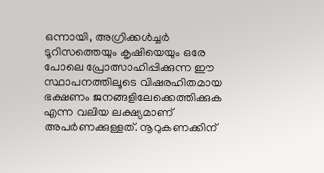ഒന്നായി, അഗ്രിക്കള്‍ച്ചര്‍ ടൂറിസത്തെയും കൃഷിയെയും ഒരേ പോലെ പ്രോത്സാഹിപ്പിക്കുന്ന ഈ സ്ഥാപനത്തിലൂടെ വിഷരഹിതമായ ഭക്ഷണം ജനങ്ങളിലേക്കെത്തിക്കുക എന്ന വലിയ ലക്ഷ്യമാണ് അപര്‍ണക്കുള്ളത്. നൂറുകണക്കിന്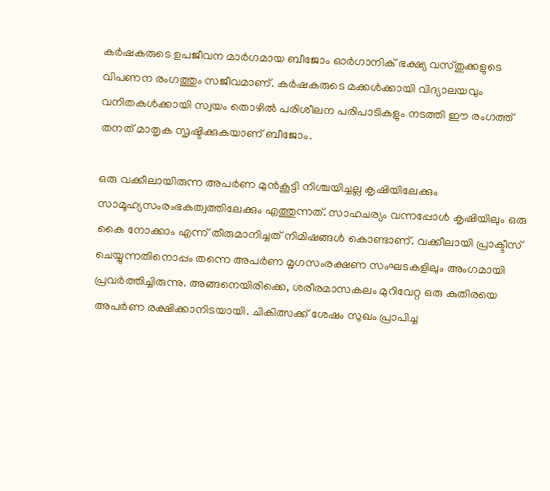കര്‍ഷകരുടെ ഉപജീവന മാര്‍ഗമായ ബീജോം ഓര്‍ഗാനിക് ഭക്ഷ്യ വസ്തുക്കളുടെ വിപണന രംഗത്തും സജീവമാണ്. കര്‍ഷകരുടെ മക്കള്‍ക്കായി വിദ്യാലയവും വനിതകള്‍ക്കായി സ്വയം തൊഴില്‍ പരിശീലന പരിപാടികളും നടത്തി ഈ രംഗത്ത് തനത് മാതൃക സൃഷ്ടിക്കുകയാണ് ബീജോം.

ഒരു വക്കീലായിരുന്ന അപര്‍ണ മുന്‍കൂട്ടി നിശ്ചയിച്ചല്ല കൃഷിയിലേക്കും സാമൂഹ്യസംരംഭകത്വത്തിലേക്കും എത്തുന്നത്. സാഹചര്യം വന്നപ്പോള്‍ കൃഷിയിലും ഒരു കൈ നോക്കാം എന്ന് തീരുമാനിച്ചത് നിമിഷങ്ങള്‍ കൊണ്ടാണ്. വക്കീലായി പ്രാക്ടീസ് ചെയ്യുന്നതിനൊപ്പം തന്നെ അപര്‍ണ മൃഗസംരക്ഷണ സംഘടകളിലും അംഗമായി പ്രവര്‍ത്തിച്ചിരുന്നു. അങ്ങനെയിരിക്കെ, ശരീരമാസകലം മുറിവേറ്റ ഒരു കുതിരയെ അപര്‍ണ രക്ഷിക്കാനിടയായി. ചികിത്സക്ക് ശേഷം സുഖം പ്രാപിച്ച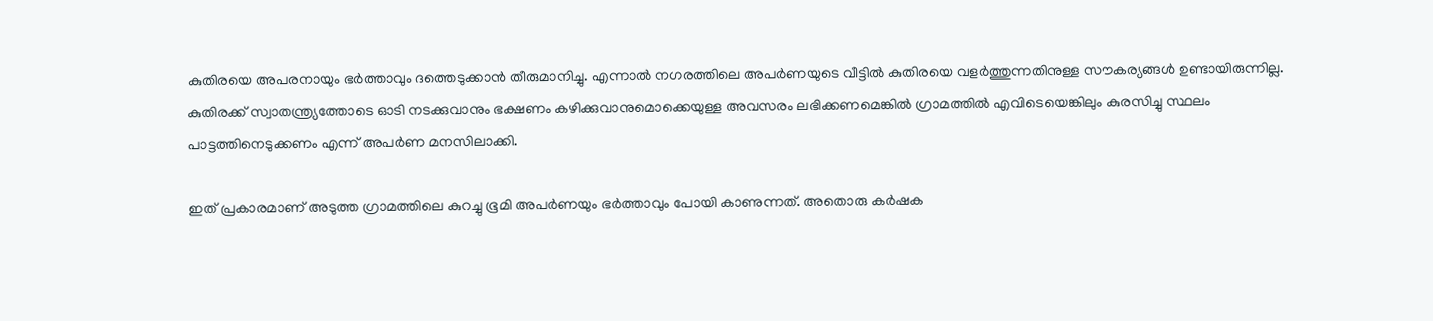കുതിരയെ അപരനായും ഭര്‍ത്താവും ദത്തെടുക്കാന്‍ തീരുമാനിച്ചു. എന്നാല്‍ നഗരത്തിലെ അപര്‍ണയുടെ വീട്ടില്‍ കുതിരയെ വളര്‍ത്തുന്നതിനുള്ള സൗകര്യങ്ങള്‍ ഉണ്ടായിരുന്നില്ല. കുതിരക്ക് സ്വാതന്ത്ര്യത്തോടെ ഓടി നടക്കുവാനും ഭക്ഷണം കഴിക്കുവാനുമൊക്കെയുള്ള അവസരം ലഭിക്കണമെങ്കില്‍ ഗ്രാമത്തില്‍ എവിടെയെങ്കിലും കുരസിച്ചു സ്ഥലം പാട്ടത്തിനെടുക്കണം എന്ന് അപര്‍ണ മനസിലാക്കി.

ഇത് പ്രകാരമാണ് അടുത്ത ഗ്രാമത്തിലെ കുറച്ചു ഭൂമി അപര്‍ണയും ഭര്‍ത്താവും പോയി കാണുന്നത്. അതൊരു കര്‍ഷക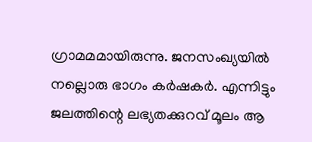ഗ്രാമമമായിരുന്നു. ജനസംഖ്യയില്‍ നല്ലൊരു ഭാഗം കര്‍ഷകര്‍. എന്നിട്ടും ജലത്തിന്റെ ലഭ്യതക്കുറവ് മൂലം ആ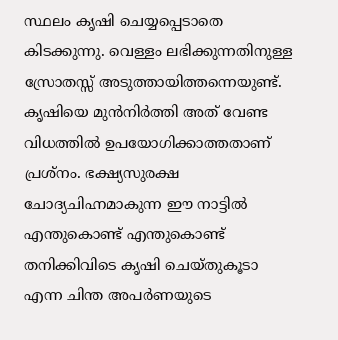സ്ഥലം കൃഷി ചെയ്യപ്പെടാതെ കിടക്കുന്നു. വെള്ളം ലഭിക്കുന്നതിനുള്ള സ്രോതസ്സ് അടുത്തായിത്തന്നെയുണ്ട്. കൃഷിയെ മുന്‍നിര്‍ത്തി അത് വേണ്ട വിധത്തില്‍ ഉപയോഗിക്കാത്തതാണ് പ്രശ്‌നം. ഭക്ഷ്യസുരക്ഷ ചോദ്യചിഹ്നമാകുന്ന ഈ നാട്ടില്‍ എന്തുകൊണ്ട് എന്തുകൊണ്ട് തനിക്കിവിടെ കൃഷി ചെയ്തുകൂടാ എന്ന ചിന്ത അപര്‍ണയുടെ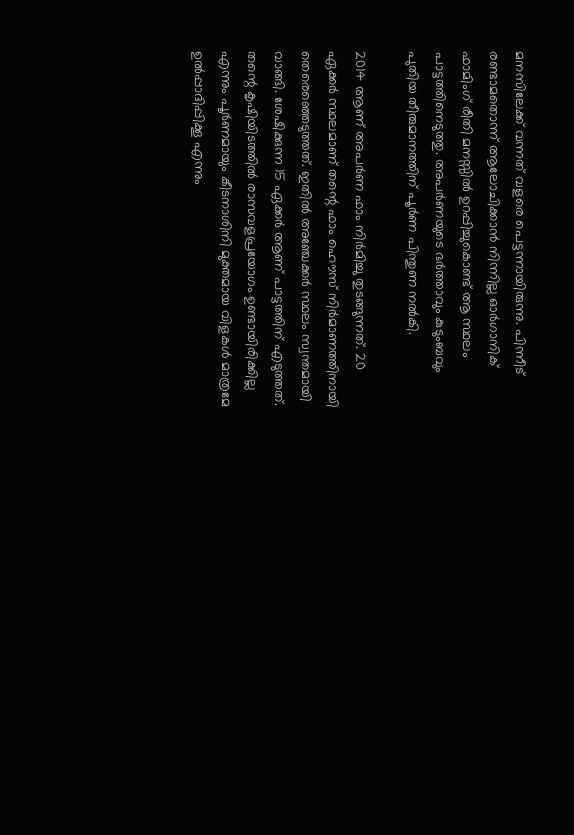മനസിലേക്ക് വന്നത് വളരെ പെട്ടന്നായിരുന്നു. പിന്നീട് രണ്ടാമതൊന്ന് ആലോചിക്കാന്‍ നിന്നില്ല ഓര്‍ഗാനിക് ഫാമിംഗ് രീതി മനസ്സില്‍ ഉറപ്പിച്ചുകൊണ്ട് ആ സ്ഥലം പാട്ടത്തിനെടുത്തു. അപര്‍ണയുടെ ഭര്‍ത്താവും കുടുംബവും പുതിയ തീരുമാനത്തിന് പൂര്‍ണ പിന്തുണ നല്‍കി.

2014 ആണ് അപര്‍ണ ഫാം നിര്‍മിച്ചു തുടങ്ങുന്നത്. 20 ഏക്കര്‍ സ്ഥലമാണ് തന്റെ ഫാം ഹൌസ് നിര്‍മാണത്തിനായി തെരെഞ്ഞെടുത്തത്. ഇതില്‍ അഞ്ചേക്കര്‍ സ്ഥലം സ്വന്തമായി വാങ്ങി. ശേഷിക്കുന്ന 15 ഏക്കര്‍ ആണ് പാട്ടത്തിന് എടുത്തത്. തന്റെ കൃഷിയിടത്തില്‍ രാസവളപ്രയോഗം ഉണ്ടായിരിക്കില്ല എന്നും പൂര്‍ണമായും കീടനാശിനി മുക്തമായ വിളകള്‍ മാത്രമേ ഉല്‍പ്പാദിപ്പിക്കൂ എന്നും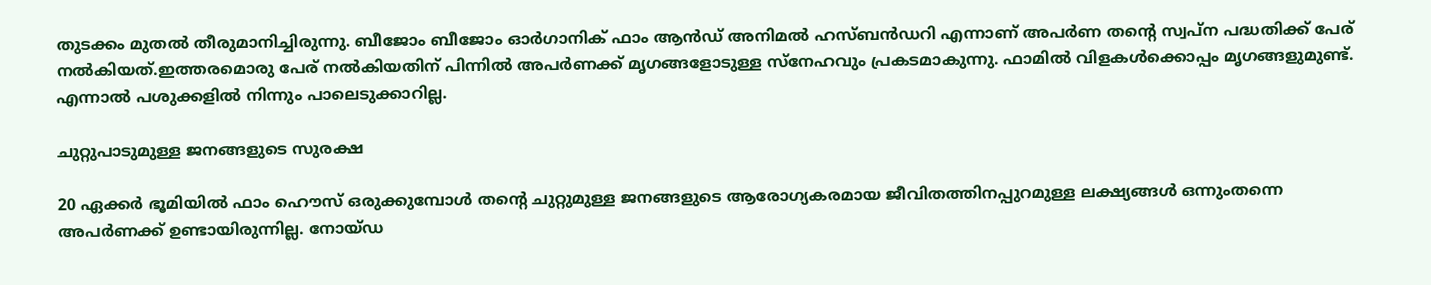തുടക്കം മുതല്‍ തീരുമാനിച്ചിരുന്നു. ബീജോം ബീജോം ഓര്‍ഗാനിക് ഫാം ആന്‍ഡ് അനിമല്‍ ഹസ്ബന്‍ഡറി എന്നാണ് അപര്‍ണ തന്റെ സ്വപ്ന പദ്ധതിക്ക് പേര് നല്‍കിയത്.ഇത്തരമൊരു പേര് നല്‍കിയതിന് പിന്നില്‍ അപര്‍ണക്ക് മൃഗങ്ങളോടുള്ള സ്‌നേഹവും പ്രകടമാകുന്നു. ഫാമില്‍ വിളകള്‍ക്കൊപ്പം മൃഗങ്ങളുമുണ്ട്. എന്നാല്‍ പശുക്കളില്‍ നിന്നും പാലെടുക്കാറില്ല.

ചുറ്റുപാടുമുള്ള ജനങ്ങളുടെ സുരക്ഷ

20 ഏക്കര്‍ ഭൂമിയില്‍ ഫാം ഹൌസ് ഒരുക്കുമ്പോള്‍ തന്റെ ചുറ്റുമുള്ള ജനങ്ങളുടെ ആരോഗ്യകരമായ ജീവിതത്തിനപ്പുറമുള്ള ലക്ഷ്യങ്ങള്‍ ഒന്നുംതന്നെ അപര്‍ണക്ക് ഉണ്ടായിരുന്നില്ല. നോയ്ഡ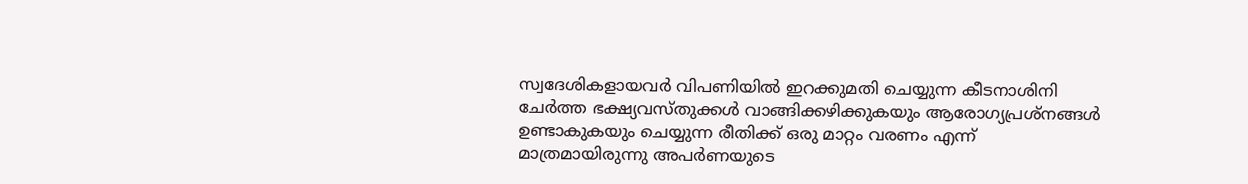സ്വദേശികളായവര്‍ വിപണിയില്‍ ഇറക്കുമതി ചെയ്യുന്ന കീടനാശിനി ചേര്‍ത്ത ഭക്ഷ്യവസ്തുക്കള്‍ വാങ്ങിക്കഴിക്കുകയും ആരോഗ്യപ്രശ്‌നങ്ങള്‍ ഉണ്ടാകുകയും ചെയ്യുന്ന രീതിക്ക് ഒരു മാറ്റം വരണം എന്ന് മാത്രമായിരുന്നു അപര്‍ണയുടെ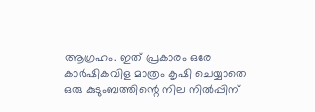ആഗ്രഹം. ഇത് പ്രകാരം ഒരേ കാര്‍ഷികവിള മാത്രം കൃഷി ചെയ്യാതെ ഒരു കുടുംബത്തിന്റെ നില നില്‍പ്പിന്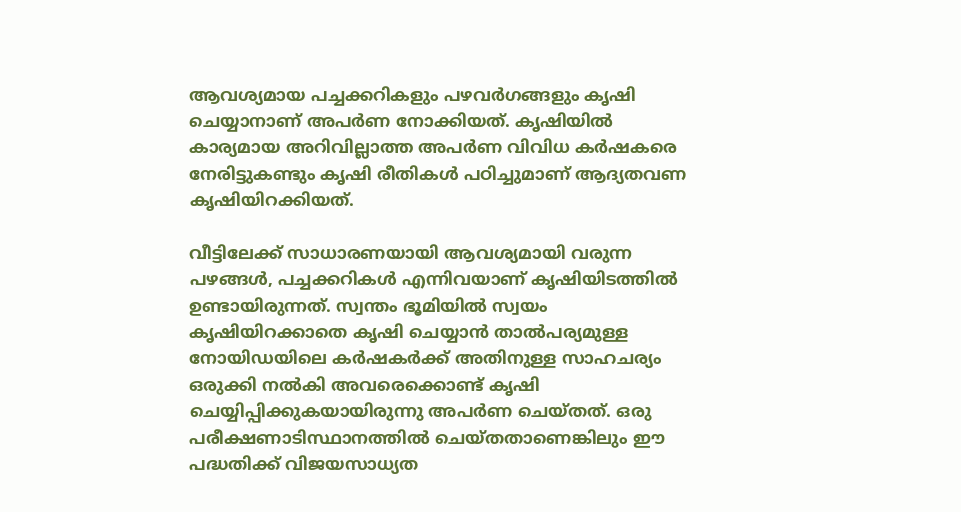ആവശ്യമായ പച്ചക്കറികളും പഴവര്‍ഗങ്ങളും കൃഷി ചെയ്യാനാണ് അപര്‍ണ നോക്കിയത്. കൃഷിയില്‍ കാര്യമായ അറിവില്ലാത്ത അപര്‍ണ വിവിധ കര്‍ഷകരെ നേരിട്ടുകണ്ടും കൃഷി രീതികള്‍ പഠിച്ചുമാണ് ആദ്യതവണ കൃഷിയിറക്കിയത്.

വീട്ടിലേക്ക് സാധാരണയായി ആവശ്യമായി വരുന്ന പഴങ്ങള്‍, പച്ചക്കറികള്‍ എന്നിവയാണ് കൃഷിയിടത്തില്‍ ഉണ്ടായിരുന്നത്. സ്വന്തം ഭൂമിയില്‍ സ്വയം കൃഷിയിറക്കാതെ കൃഷി ചെയ്യാന്‍ താല്‍പര്യമുള്ള നോയിഡയിലെ കര്‍ഷകര്‍ക്ക് അതിനുള്ള സാഹചര്യം ഒരുക്കി നല്‍കി അവരെക്കൊണ്ട് കൃഷി ചെയ്യിപ്പിക്കുകയായിരുന്നു അപര്‍ണ ചെയ്തത്. ഒരു പരീക്ഷണാടിസ്ഥാനത്തില്‍ ചെയ്തതാണെങ്കിലും ഈ പദ്ധതിക്ക് വിജയസാധ്യത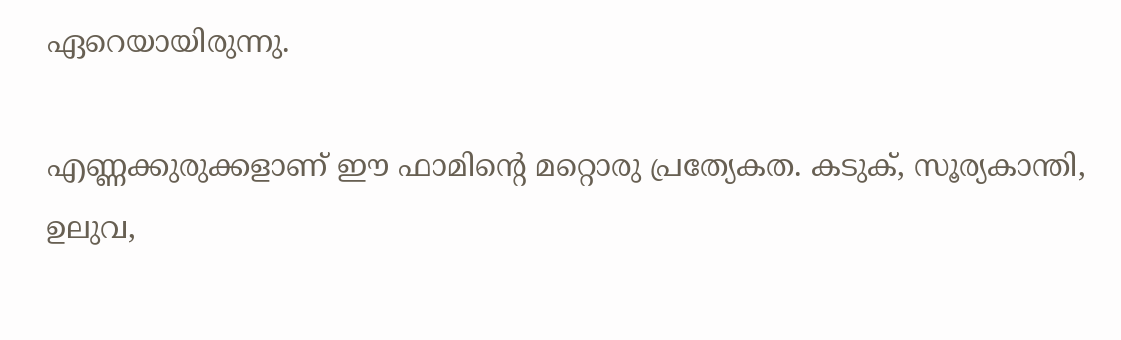ഏറെയായിരുന്നു.

എണ്ണക്കുരുക്കളാണ് ഈ ഫാമിന്റെ മറ്റൊരു പ്രത്യേകത. കടുക്, സൂര്യകാന്തി, ഉലുവ,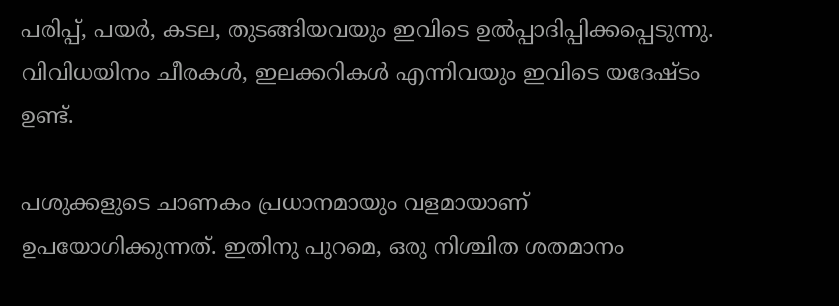പരിപ്പ്, പയര്‍, കടല, തുടങ്ങിയവയും ഇവിടെ ഉല്‍പ്പാദിപ്പിക്കപ്പെടുന്നു. വിവിധയിനം ചീരകള്‍, ഇലക്കറികള്‍ എന്നിവയും ഇവിടെ യദേഷ്ടം ഉണ്ട്.

പശുക്കളുടെ ചാണകം പ്രധാനമായും വളമായാണ് ഉപയോഗിക്കുന്നത്. ഇതിനു പുറമെ, ഒരു നിശ്ചിത ശതമാനം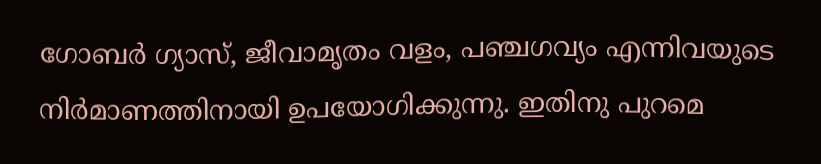ഗോബര്‍ ഗ്യാസ്, ജീവാമൃതം വളം, പഞ്ചഗവ്യം എന്നിവയുടെ നിര്‍മാണത്തിനായി ഉപയോഗിക്കുന്നു. ഇതിനു പുറമെ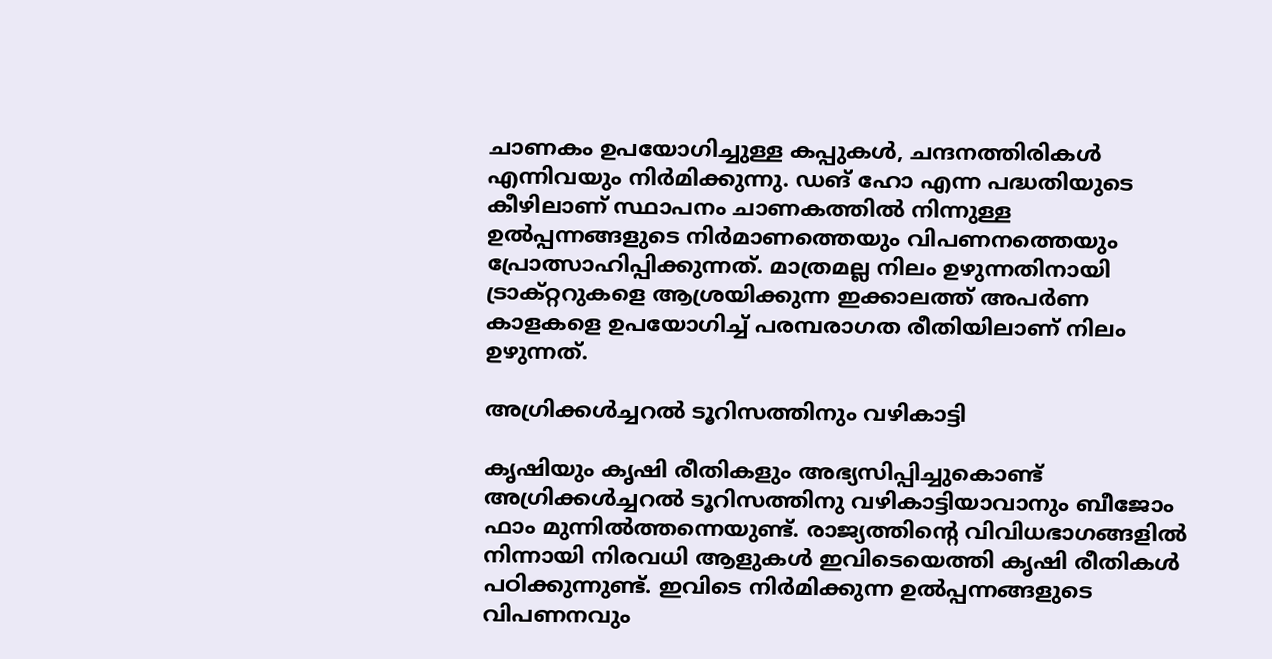ചാണകം ഉപയോഗിച്ചുള്ള കപ്പുകള്‍, ചന്ദനത്തിരികള്‍ എന്നിവയും നിര്‍മിക്കുന്നു. ഡങ് ഹോ എന്ന പദ്ധതിയുടെ കീഴിലാണ് സ്ഥാപനം ചാണകത്തില്‍ നിന്നുള്ള ഉല്‍പ്പന്നങ്ങളുടെ നിര്‍മാണത്തെയും വിപണനത്തെയും പ്രോത്സാഹിപ്പിക്കുന്നത്. മാത്രമല്ല നിലം ഉഴുന്നതിനായി ട്രാക്റ്ററുകളെ ആശ്രയിക്കുന്ന ഇക്കാലത്ത് അപര്‍ണ കാളകളെ ഉപയോഗിച്ച് പരമ്പരാഗത രീതിയിലാണ് നിലം ഉഴുന്നത്.

അഗ്രിക്കള്‍ച്ചറല്‍ ടൂറിസത്തിനും വഴികാട്ടി

കൃഷിയും കൃഷി രീതികളും അഭ്യസിപ്പിച്ചുകൊണ്ട് അഗ്രിക്കള്‍ച്ചറല്‍ ടൂറിസത്തിനു വഴികാട്ടിയാവാനും ബീജോം ഫാം മുന്നില്‍ത്തന്നെയുണ്ട്. രാജ്യത്തിന്റെ വിവിധഭാഗങ്ങളില്‍ നിന്നായി നിരവധി ആളുകള്‍ ഇവിടെയെത്തി കൃഷി രീതികള്‍ പഠിക്കുന്നുണ്ട്. ഇവിടെ നിര്‍മിക്കുന്ന ഉല്‍പ്പന്നങ്ങളുടെ വിപണനവും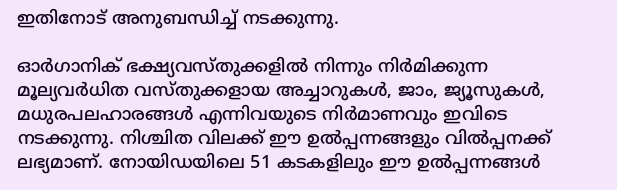ഇതിനോട് അനുബന്ധിച്ച് നടക്കുന്നു.

ഓര്‍ഗാനിക് ഭക്ഷ്യവസ്തുക്കളില്‍ നിന്നും നിര്‍മിക്കുന്ന മൂല്യവര്‍ധിത വസ്തുക്കളായ അച്ചാറുകള്‍, ജാം, ജ്യൂസുകള്‍, മധുരപലഹാരങ്ങള്‍ എന്നിവയുടെ നിര്‍മാണവും ഇവിടെ നടക്കുന്നു. നിശ്ചിത വിലക്ക് ഈ ഉല്‍പ്പന്നങ്ങളും വില്‍പ്പനക്ക് ലഭ്യമാണ്. നോയിഡയിലെ 51 കടകളിലും ഈ ഉല്‍പ്പന്നങ്ങള്‍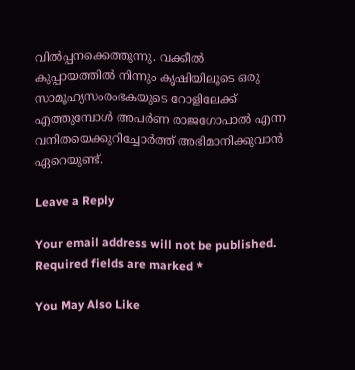വില്‍പ്പനക്കെത്തുന്നു. വക്കീല്‍ കുപ്പായത്തില്‍ നിന്നും കൃഷിയിലൂടെ ഒരു സാമൂഹ്യസംരംഭകയുടെ റോളിലേക്ക് എത്തുമ്പോള്‍ അപര്‍ണ രാജഗോപാല്‍ എന്ന വനിതയെക്കുറിച്ചോര്‍ത്ത് അഭിമാനിക്കുവാന്‍ ഏറെയുണ്ട്.

Leave a Reply

Your email address will not be published. Required fields are marked *

You May Also Like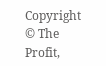Copyright © The Profit,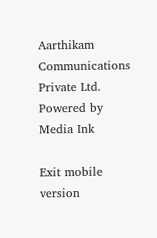Aarthikam Communications Private Ltd. Powered by Media Ink

Exit mobile version